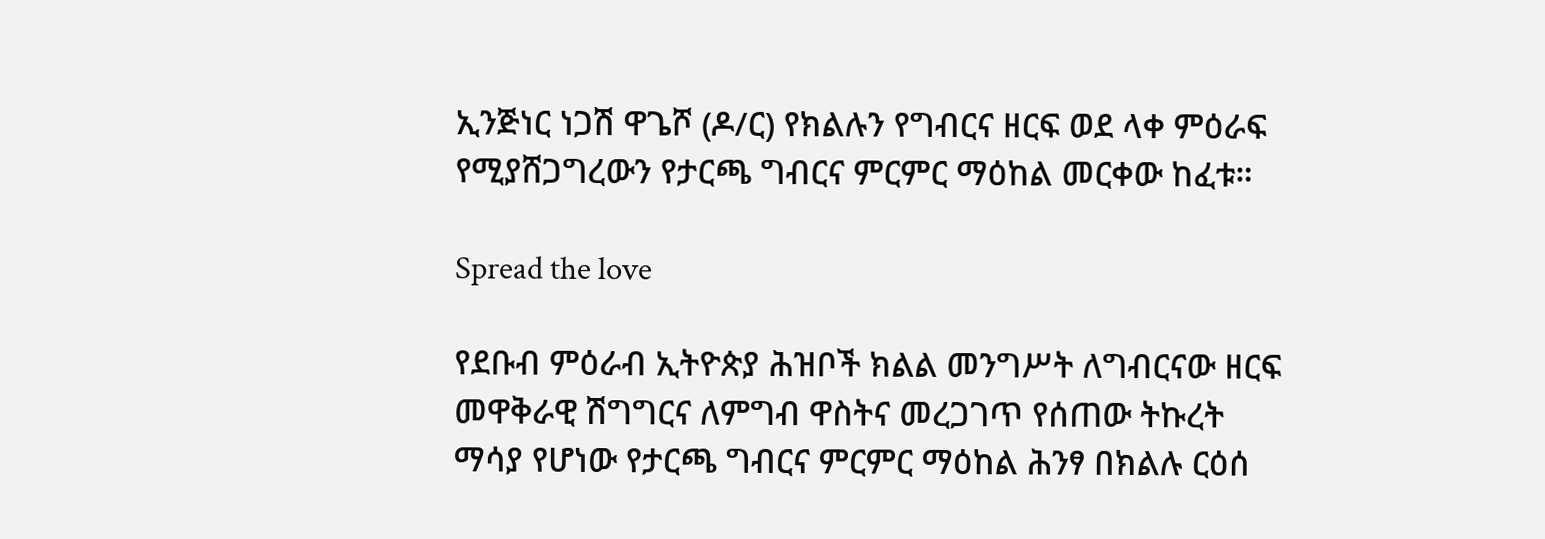ኢንጅነር ነጋሽ ዋጌሾ (ዶ/ር) የክልሉን የግብርና ዘርፍ ወደ ላቀ ምዕራፍ የሚያሸጋግረውን የታርጫ ግብርና ምርምር ማዕከል መርቀው ከፈቱ።

Spread the love

የደቡብ ምዕራብ ኢትዮጵያ ሕዝቦች ክልል መንግሥት ለግብርናው ዘርፍ መዋቅራዊ ሽግግርና ለምግብ ዋስትና መረጋገጥ የሰጠው ትኩረት ማሳያ የሆነው የታርጫ ግብርና ምርምር ማዕከል ሕንፃ በክልሉ ርዕሰ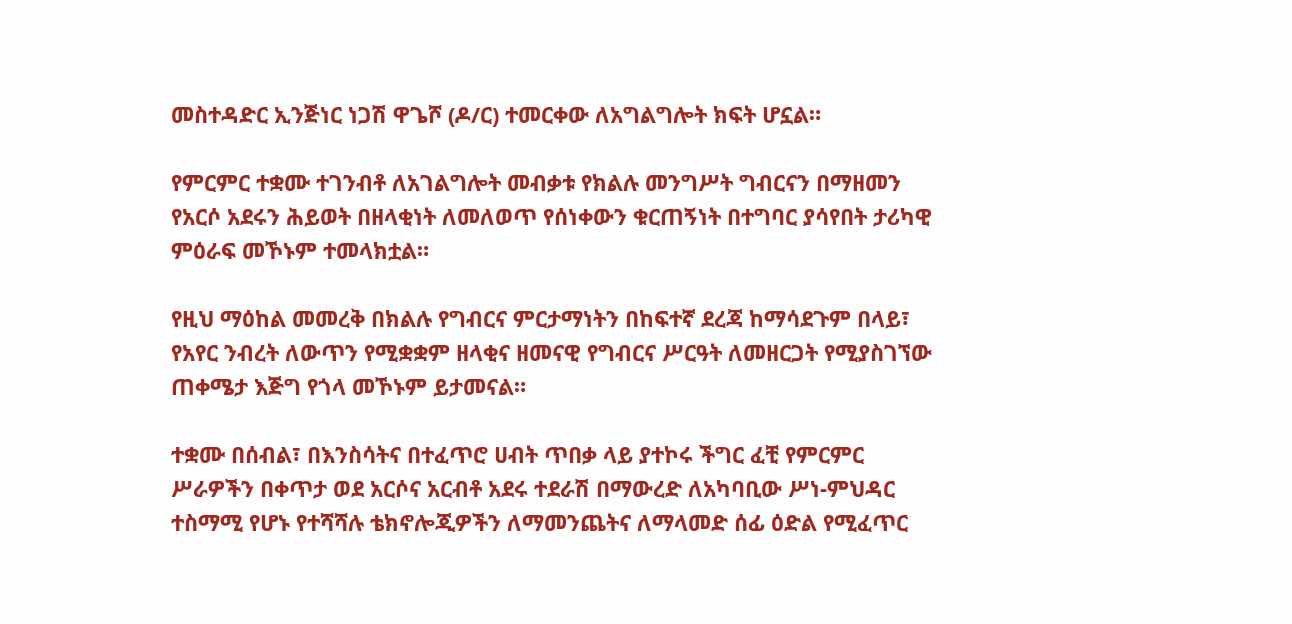መስተዳድር ኢንጅነር ነጋሽ ዋጌሾ (ዶ/ር) ተመርቀው ለአግልግሎት ክፍት ሆኗል።

የምርምር ተቋሙ ተገንብቶ ለአገልግሎት መብቃቱ የክልሉ መንግሥት ግብርናን በማዘመን የአርሶ አደሩን ሕይወት በዘላቂነት ለመለወጥ የሰነቀውን ቁርጠኝነት በተግባር ያሳየበት ታሪካዊ ምዕራፍ መኾኑም ተመላክቷል።

የዚህ ማዕከል መመረቅ በክልሉ የግብርና ምርታማነትን በከፍተኛ ደረጃ ከማሳደጉም በላይ፣ የአየር ንብረት ለውጥን የሚቋቋም ዘላቂና ዘመናዊ የግብርና ሥርዓት ለመዘርጋት የሚያስገኘው ጠቀሜታ እጅግ የጎላ መኾኑም ይታመናል።

ተቋሙ በሰብል፣ በእንስሳትና በተፈጥሮ ሀብት ጥበቃ ላይ ያተኮሩ ችግር ፈቺ የምርምር ሥራዎችን በቀጥታ ወደ አርሶና አርብቶ አደሩ ተደራሽ በማውረድ ለአካባቢው ሥነ-ምህዳር ተስማሚ የሆኑ የተሻሻሉ ቴክኖሎጂዎችን ለማመንጨትና ለማላመድ ሰፊ ዕድል የሚፈጥር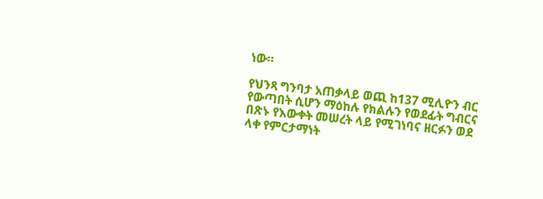ነው።

የህንጻ ግንባታ አጠቃላይ ወጪ ከ137 ሚሊዮን ብር የውጣበት ሲሆን ማዕከሉ የክልሉን የወደፊት ግብርና በጽኑ የእውቀት መሠረት ላይ የሚገነባና ዘርፉን ወደ ላቀ የምርታማነት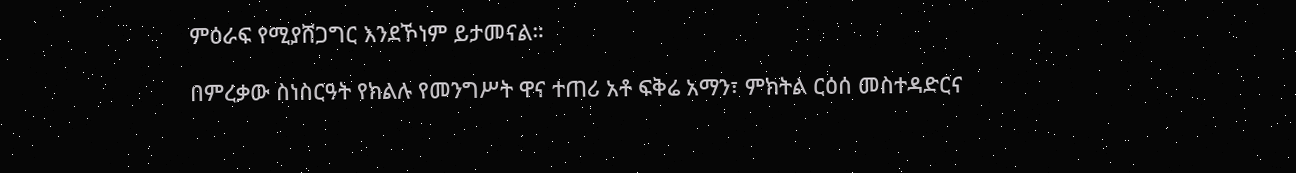ምዕራፍ የሚያሸጋግር እንደኾነም ይታመናል።

በምረቃው ስነስርዓት የክልሉ የመንግሥት ዋና ተጠሪ አቶ ፍቅሬ አማን፣ ምክትል ርዕሰ መስተዳድርና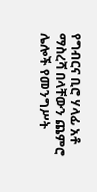የግብርና ቢሮ ሃላፊ አቶ ማስረሻ በላቸውን ጨምሮ ሌሎች የመንግሥት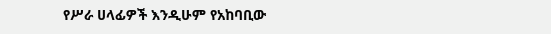የሥራ ሀላፊዎች እንዲሁም የአከባቢው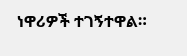ነዋሪዎች ተገኝተዋል።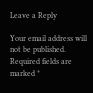Leave a Reply

Your email address will not be published. Required fields are marked *